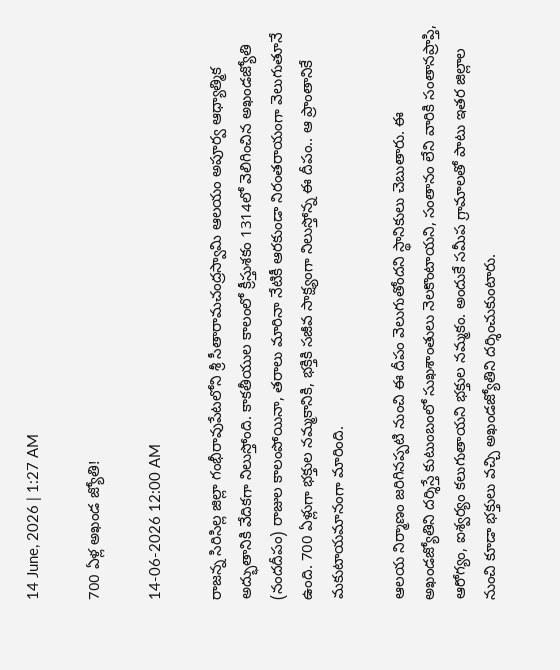14 June, 2026 | 1:27 AM

700 ఏళ్ల అఖండ జ్యోతి!

14-06-2026 12:00 AM

రాజన్న సిరిసిల్ల జిల్లా గంభీరావుపేటలోని శ్రీ సీతారామచంద్రస్వామి ఆలయం అపూర్వ ఆధ్యాత్మిక అద్భుతానికి వేదికగా నిలుస్తోంది. కాకతీయుల కాలంలో క్రీస్తుశకం 1314లో వెలిగించిన అఖండజ్యోతి (నందదీపం) రాజుల కాలంపోయినా, తరాలు మారినా నేటికీ ఆరకుండా నిరంతరాయంగా వెలుగుతూనే ఉంది. 700 ఏళ్లుగా భక్తుల నమ్మకానికి, భక్తికి సజీవ సాక్ష్యంగా నిలుస్తోన్న ఈ దీపం.. ఆ ప్రాంతానికే మకుటాయమానంగా మారింది.

ఆలయ నిర్మాణం జరిగినప్పటి నుంచి ఈ దీపం వెలుగుతోందని స్థానికులు చెబుతారు. ఈ అఖండజ్యోతిని దర్శిస్తే కుటుంబంలో సుఖశాంతులు నెలకొంటాయని, సంతానం లేని వారికి సంతానప్రాప్తి, ఆరోగ్యం, ఐశ్వర్యం కలుగుతాయని భక్తుల నమ్మకం. అందుకే సమీప గ్రామాలతో పాటు ఇతర జిల్లాల నుంచి కూడా భక్తులు వచ్చి అఖండజ్యోతిని దర్శించుకుంటారు.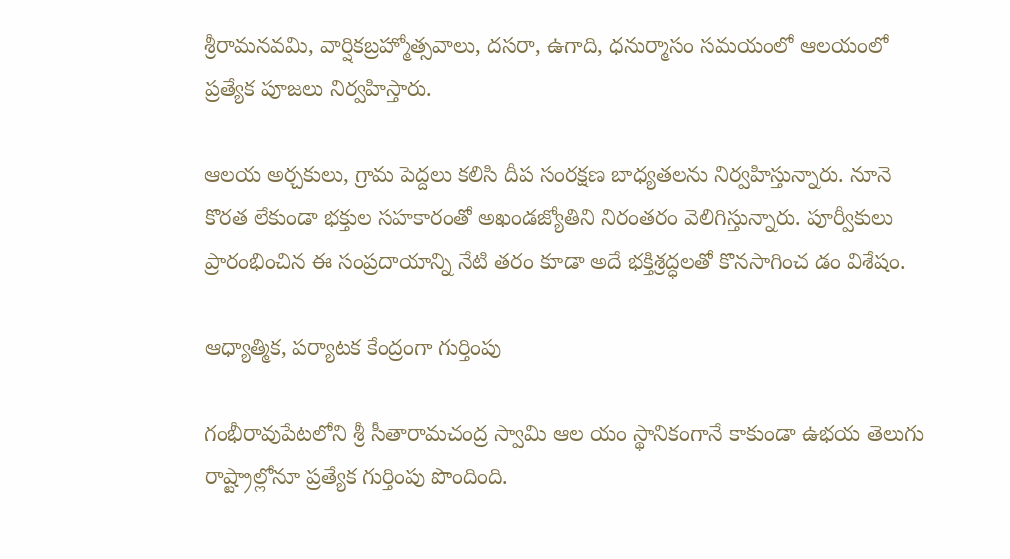శ్రీరామనవమి, వార్షికబ్రహ్మోత్సవాలు, దసరా, ఉగాది, ధనుర్మాసం సమయంలో ఆలయంలో ప్రత్యేక పూజలు నిర్వహిస్తారు.

ఆలయ అర్చకులు, గ్రామ పెద్దలు కలిసి దీప సంరక్షణ బాధ్యతలను నిర్వహిస్తున్నారు. నూనె కొరత లేకుండా భక్తుల సహకారంతో అఖండజ్యోతిని నిరంతరం వెలిగిస్తున్నారు. పూర్వీకులు ప్రారంభించిన ఈ సంప్రదాయాన్ని నేటి తరం కూడా అదే భక్తిశ్రద్ధలతో కొనసాగించ డం విశేషం.

ఆధ్యాత్మిక, పర్యాటక కేంద్రంగా గుర్తింపు

గంభీరావుపేటలోని శ్రీ సీతారామచంద్ర స్వామి ఆల యం స్థానికంగానే కాకుండా ఉభయ తెలుగు రాష్ట్రాల్లోనూ ప్రత్యేక గుర్తింపు పొందింది.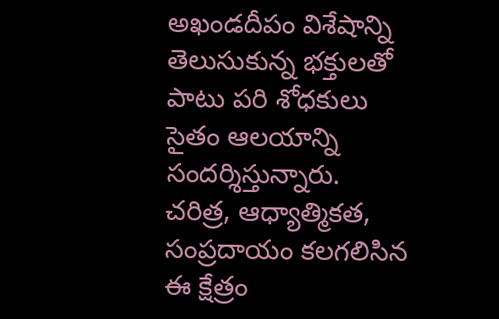అఖండదీపం విశేషాన్ని తెలుసుకున్న భక్తులతో పాటు పరి శోధకులు సైతం ఆలయాన్ని సందర్శిస్తున్నారు. చరిత్ర, ఆధ్యాత్మికత, సంప్రదాయం కలగలిసిన ఈ క్షేత్రం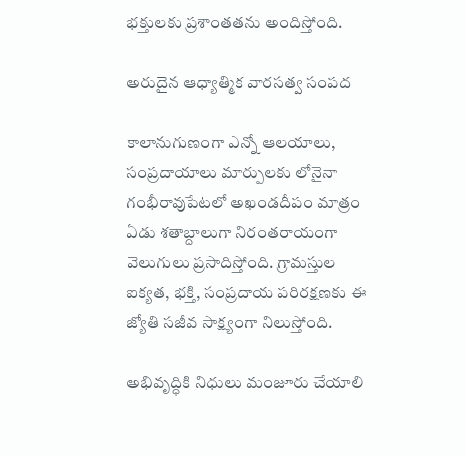భక్తులకు ప్రశాంతతను అందిస్తోంది.

అరుదైన ఆధ్యాత్మిక వారసత్వ సంపద

కాలానుగుణంగా ఎన్నో ఆలయాలు, సంప్రదాయాలు మార్పులకు లోనైనా గంభీరావుపేటలో అఖండదీపం మాత్రం ఏడు శతాబ్దాలుగా నిరంతరాయంగా వెలుగులు ప్రసాదిస్తోంది. గ్రామస్తుల ఐక్యత, భక్తి, సంప్రదాయ పరిరక్షణకు ఈ జ్యోతి సజీవ సాక్ష్యంగా నిలుస్తోంది.

అభివృద్ధికి నిధులు మంజూరు చేయాలి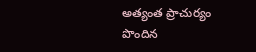అత్యంత ప్రాచుర్యం పొందిన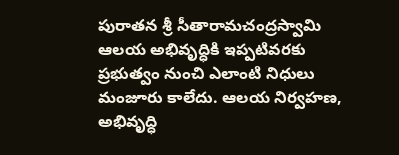పురాతన శ్రీ సీతారామచంద్రస్వామి ఆలయ అభివృద్ధికి ఇప్పటివరకు ప్రభుత్వం నుంచి ఎలాంటి నిధులు మంజూరు కాలేదు. ఆలయ నిర్వహణ, అభివృద్ధి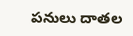పనులు దాతల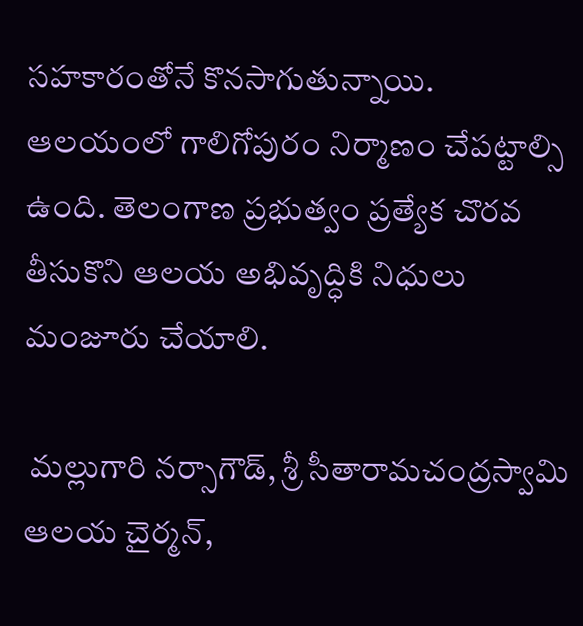సహకారంతోనే కొనసాగుతున్నాయి. ఆలయంలో గాలిగోపురం నిర్మాణం చేపట్టాల్సి ఉంది. తెలంగాణ ప్రభుత్వం ప్రత్యేక చొరవ తీసుకొని ఆలయ అభివృద్ధికి నిధులు మంజూరు చేయాలి.

 మల్లుగారి నర్సాగౌడ్, శ్రీ సీతారామచంద్రస్వామి ఆలయ చైర్మన్,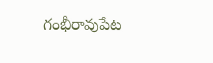గంభీరావుపేట